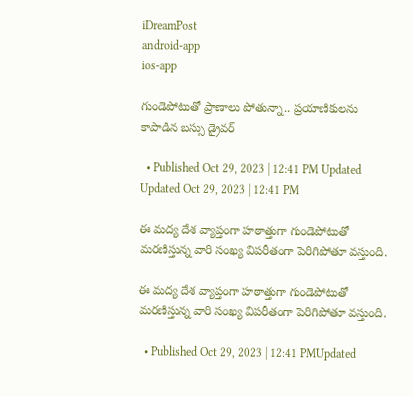iDreamPost
android-app
ios-app

గుండెపోటుతో ప్రాణాలు పోతున్నా.. ప్రయాణికులను కాపాడిన బస్సు డ్రైవర్

  • Published Oct 29, 2023 | 12:41 PM Updated Updated Oct 29, 2023 | 12:41 PM

ఈ మద్య దేశ వ్యాప్తంగా హఠాత్తుగా గుండెపోటుతో మరణిస్తున్న వారి సంఖ్య విపరీతంగా పెరిగిపోతూ వస్తుంది.

ఈ మద్య దేశ వ్యాప్తంగా హఠాత్తుగా గుండెపోటుతో మరణిస్తున్న వారి సంఖ్య విపరీతంగా పెరిగిపోతూ వస్తుంది.

  • Published Oct 29, 2023 | 12:41 PMUpdated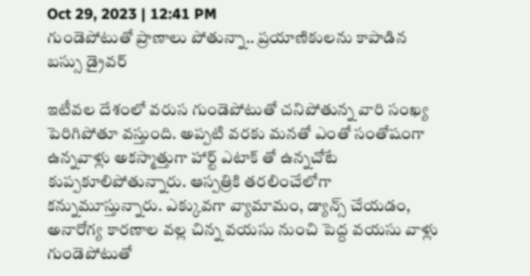Oct 29, 2023 | 12:41 PM
గుండెపోటుతో ప్రాణాలు పోతున్నా.. ప్రయాణికులను కాపాడిన బస్సు డ్రైవర్

ఇటీవల దేశంలో వరుస గుండెపోటుతో చనిపోతున్న వారి సంఖ్య పెరిగిపోతూ వస్తుంది. అప్పటి వరకు మనతో ఎంతో సంతోషంగా ఉన్నవాళ్లు అకస్మాత్తుగా హార్ట్ ఎటాక్ తో ఉన్నచోటే కుప్పకూలిపోతున్నారు. ఆస్పత్రికి తరలించేలోగా కన్నుమూస్తున్నారు. ఎక్కువగా వ్యామామం, డ్యాన్స్ చేయడం, అనారోగ్య కారణాల వల్ల చిన్న వయసు నుంచి పెద్ద వయసు వాళ్లు గుండెపోటుతో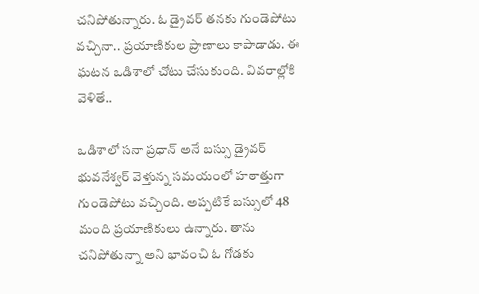చనిపోతున్నారు. ఓ డ్రైవర్ తనకు గుండెపోటు వచ్చినా.. ప్రయాణికుల ప్రాణాలు కాపాడాడు. ఈ ఘటన ఒడిశాలో చోటు చేసుకుంది. వివరాల్లోకి వెళితే..

ఒడిశాలో సనా ప్రధాన్ అనే బస్సు డ్రైవర్ భువనేశ్వర్ వెళ్తున్న సమయంలో హఠాత్తుగా గుండెపోటు వచ్చింది. అప్పటికే బస్సులో 48 మంది ప్రయాణికులు ఉన్నారు. తాను చనిపోతున్నా అని భావంచి ఓ గోడకు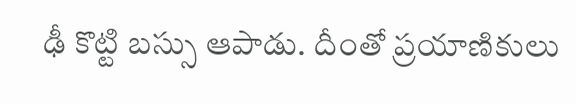ఢీ కొట్టి బస్సు ఆపాడు. దీంతో ప్రయాణికులు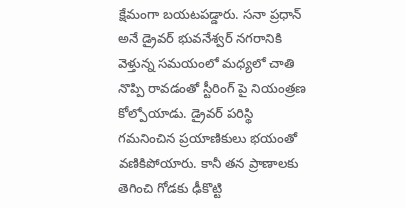క్షేమంగా బయటపడ్డారు. సనా ప్రధాన్ అనే డ్రైవర్ భువనేశ్వర్ నగరానికి వెళ్తున్న సమయంలో మధ్యలో చాతి నొప్పి రావడంతో స్టీరింగ్ పై నియంత్రణ కోల్పోయాడు. డ్రైవర్ పరిస్థి గమనించిన ప్రయాణికులు భయంతో వణికిపోయారు. కానీ తన ప్రాణాలకు తెగించి గోడకు ఢీకొట్టి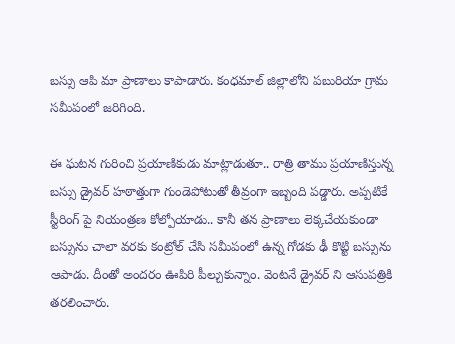బస్సు ఆపి మా ప్రాణాలు కాపాడారు. కంధమాల్ జిల్లాలోని పబురియా గ్రామ సమీపంలో జరిగింది.

ఈ ఘటన గురించి ప్రయాణికుడు మాట్లాడుతూ.. రాత్రి తాము ప్రయాణిస్తున్న బస్సు డ్రైవర్ హఠాత్తుగా గుండెపోటుతో తీవ్రంగా ఇబ్బంది పడ్డారు. అప్పటికే స్టీరింగ్ పై నియంత్రణ కోల్పోయాడు.. కానీ తన ప్రాణాలు లెక్కచేయకుండా బస్సును చాలా వరకు కంట్రోల్ చేసి సమీపంలో ఉన్న గోడకు ఢీ కొట్టి బస్సును ఆపాడు. దీంతో అందరం ఊపిరి పీల్చుకున్నాం. వెంటనే డ్రైవర్ ని ఆసుపత్రికి తరలించారు.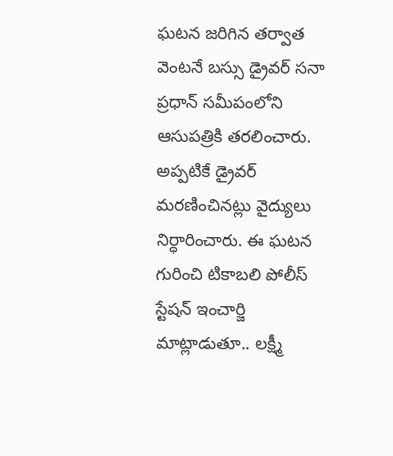ఘటన జరిగిన తర్వాత వెంటనే బస్సు డ్రైవర్ సనా ప్రధాన్ సమీపంలోని ఆసుపత్రికి తరలించారు. అప్పటికే డ్రైవర్ మరణించినట్లు వైద్యులు నిర్ధారించారు. ఈ ఘటన గురించి టికాబలి పోలీస్ స్టేషన్ ఇంచార్జి మాట్లాడుతూ.. లక్ష్మీ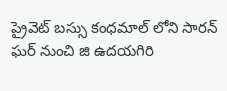ప్రైవెట్ బస్సు కంధమాల్ లోని సారన్ ఘర్ నుంచి జి ఉదయగిరి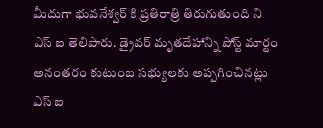మీదుగా భువనేశ్వర్ కి ప్రతిరాత్రి తిరుగుతుంది ని ఎస్ ఐ తెలిపారు. డ్రైవర్ మృతదేహాన్ని పోస్ట్ మార్టం అనంతరం కుటుంబ సభ్యులకు అప్పగించినట్లు ఎస్ ఐ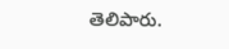తెలిపారు.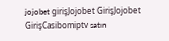jojobet girişJojobet GirişJojobet GirişCasibomiptv satın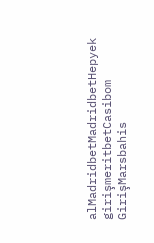alMadridbetMadridbetHepyek girişmeritbetCasibom GirişMarsbahis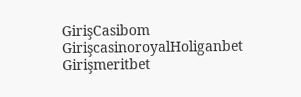GirişCasibom GirişcasinoroyalHoliganbet Girişmeritbet